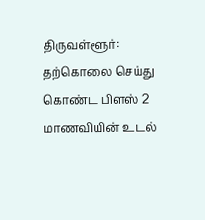திருவள்ளூர்: தற்கொலை செய்து கொண்ட பிளஸ் 2 மாணவியின் உடல்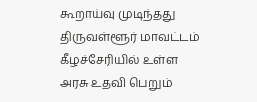கூறாய்வு முடிந்தது
திருவள்ளூர் மாவட்டம் கீழச்சேரியில் உள்ள அரசு உதவி பெறும்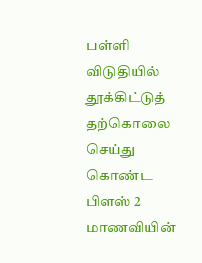பள்ளி விடுதியில் தூக்கிட்டுத் தற்கொலை செய்து கொண்ட பிளஸ் 2 மாணவியின்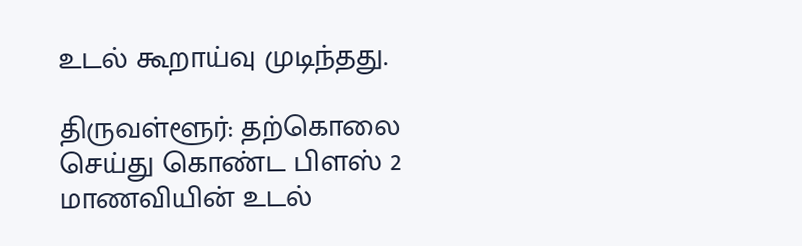உடல் கூறாய்வு முடிந்தது.

திருவள்ளூர்: தற்கொலை செய்து கொண்ட பிளஸ் 2 மாணவியின் உடல்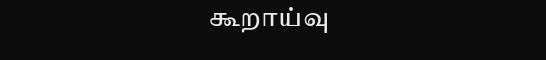கூறாய்வு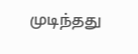முடிந்தது